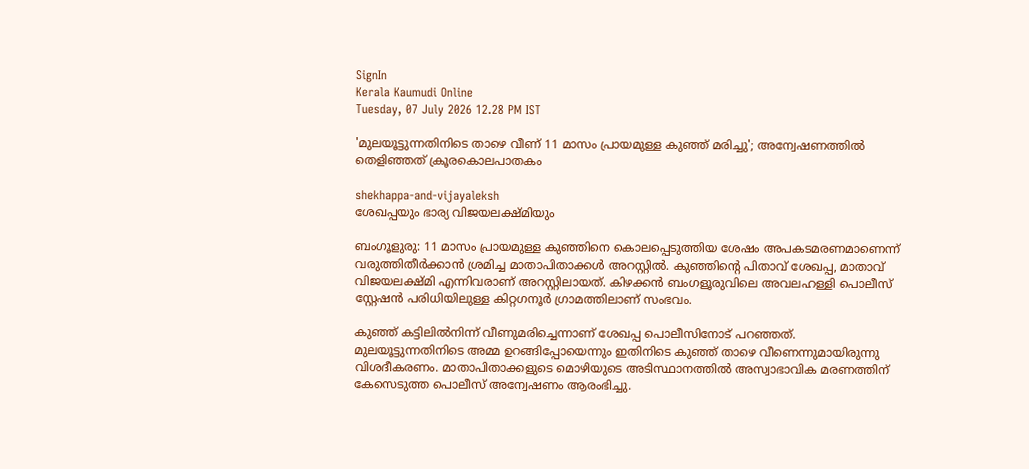SignIn
Kerala Kaumudi Online
Tuesday, 07 July 2026 12.28 PM IST

'മുലയൂട്ടുന്നതിനിടെ താഴെ വീണ് 11 മാസം പ്രായമുള്ള കുഞ്ഞ് മരിച്ചു'; അന്വേഷണത്തിൽ തെളിഞ്ഞത് ക്രൂരകൊലപാതകം

shekhappa-and-vijayaleksh
ശേഖപ്പയും ഭാര്യ വിജയലക്ഷ്‌മിയും

ബംഗൂളുരു: 11 മാസം പ്രായമുള്ള കുഞ്ഞിനെ കൊലപ്പെടുത്തിയ ശേഷം അപകടമരണമാണെന്ന് വരുത്തിതീർക്കാൻ ശ്രമിച്ച മാതാപിതാക്കൾ അറസ്റ്റിൽ. കുഞ്ഞിന്റെ പിതാവ് ശേഖപ്പ, മാതാവ് വിജയലക്ഷ്‌മി എന്നിവരാണ് അറസ്റ്റിലായത്. കിഴക്കൻ ബംഗളൂരുവിലെ അവലഹള്ളി പൊലീസ് സ്റ്റേഷൻ പരിധിയിലുള്ള കിറ്റഗനൂർ ഗ്രാമത്തിലാണ് സംഭവം.

കുഞ്ഞ് കട്ടിലിൽനിന്ന് വീണുമരിച്ചെന്നാണ് ശേഖപ്പ പൊലീസിനോട് പറഞ്ഞത്. മുലയൂട്ടുന്നതിനിടെ അമ്മ ഉറങ്ങിപ്പോയെന്നും ഇതിനിടെ കുഞ്ഞ് താഴെ വീണെന്നുമായിരുന്നു വിശദീകരണം. മാതാപിതാക്കളുടെ മൊഴിയുടെ അടിസ്ഥാനത്തിൽ അസ്വാഭാവിക മരണത്തിന് കേസെടുത്ത പൊലീസ് അന്വേഷണം ആരംഭിച്ചു.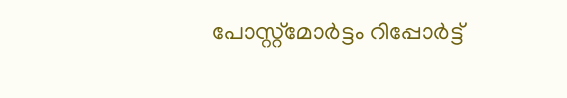പോസ്റ്റ്മോർട്ടം റിപ്പോർട്ട്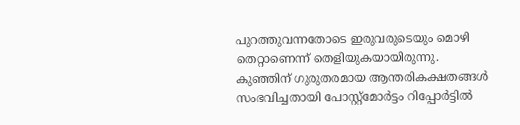പുറത്തുവന്നതോടെ ഇരുവരുടെയും മൊഴി തെറ്റാണെന്ന് തെളിയുകയായിരുന്നു. കുഞ്ഞിന് ഗുരുതരമായ ആന്തരികക്ഷതങ്ങൾ സംഭവിച്ചതായി പോസ്റ്റ്‌മോർട്ടം റിപ്പോർട്ടിൽ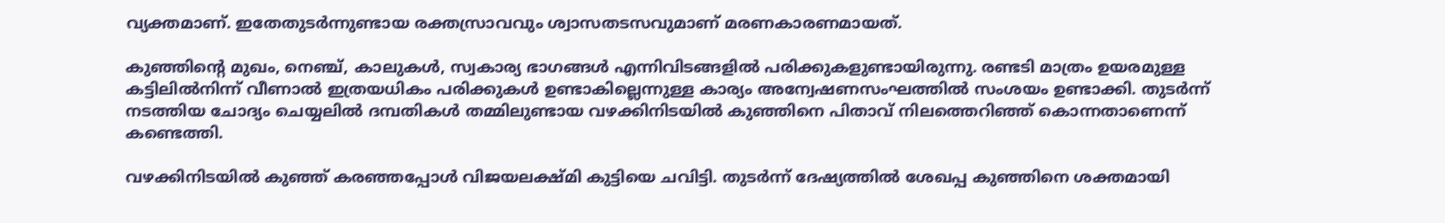വ്യക്തമാണ്. ഇതേതുടർന്നുണ്ടായ രക്തസ്രാവവും ശ്വാസതടസവുമാണ് മരണകാരണമായത്.

കുഞ്ഞിന്റെ മുഖം, നെഞ്ച്, കാലുകൾ, സ്വകാര്യ ഭാഗങ്ങൾ എന്നിവിടങ്ങളിൽ പരിക്കുകളുണ്ടായിരുന്നു. രണ്ടടി മാത്രം ഉയരമുള്ള കട്ടിലിൽനിന്ന് വീണാൽ ഇത്രയധികം പരിക്കുകൾ ഉണ്ടാകില്ലെന്നുള്ള കാര്യം അന്വേഷണസംഘത്തിൽ സംശയം ഉണ്ടാക്കി. തുടർന്ന് നടത്തിയ ചോദ്യം ചെയ്യലിൽ ദമ്പതികൾ തമ്മിലുണ്ടായ വഴക്കിനിടയിൽ കുഞ്ഞിനെ പിതാവ് നിലത്തെറിഞ്ഞ് കൊന്നതാണെന്ന് കണ്ടെത്തി.

വഴക്കിനിടയിൽ കുഞ്ഞ് കരഞ്ഞപ്പോൾ വിജയലക്ഷ്‌മി കുട്ടിയെ ചവിട്ടി. തുടർന്ന് ദേഷ്യത്തിൽ ശേഖപ്പ കുഞ്ഞിനെ ശക്തമായി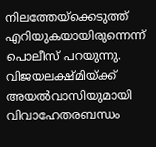നിലത്തേയ്‌ക്കെടുത്ത് എറിയുകയായിരുന്നെന്ന് പൊലീസ് പറയുന്നു. വിജയലക്ഷ്‌മിയ്‌ക്ക് അയൽവാസിയുമായി വിവാഹേതരബന്ധം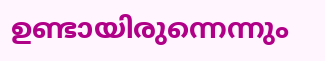ഉണ്ടായിരുന്നെന്നും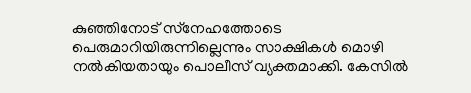കുഞ്ഞിനോട് സ്‌നേഹത്തോടെ പെരുമാറിയിരുന്നില്ലെന്നും സാക്ഷികൾ മൊഴി നൽകിയതായും പൊലീസ് വ്യക്തമാക്കി. കേസിൽ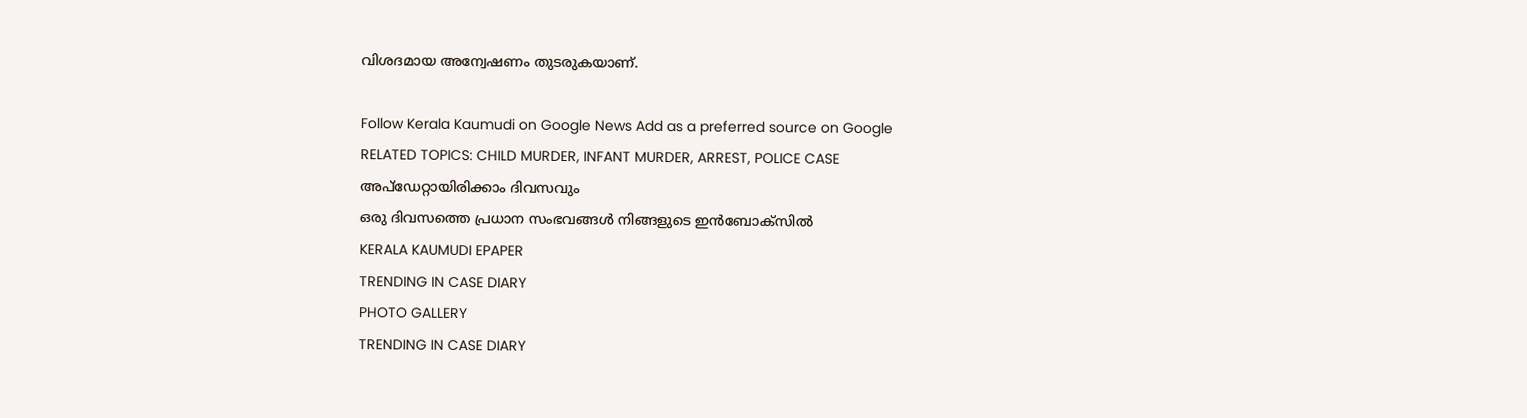വിശദമായ അന്വേഷണം തുടരുകയാണ്.

Follow Kerala Kaumudi on Google News Add as a preferred source on Google
RELATED TOPICS: CHILD MURDER, INFANT MURDER, ARREST, POLICE CASE
അപ്ഡേറ്റായിരിക്കാം ദിവസവും
ഒരു ദിവസത്തെ പ്രധാന സംഭവങ്ങൾ നിങ്ങളുടെ ഇൻബോക്സിൽ
KERALA KAUMUDI EPAPER
TRENDING IN CASE DIARY
PHOTO GALLERY
TRENDING IN CASE DIARY